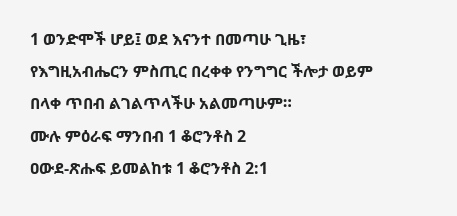1 ወንድሞች ሆይ፤ ወደ እናንተ በመጣሁ ጊዜ፣ የእግዚአብሔርን ምስጢር በረቀቀ የንግግር ችሎታ ወይም በላቀ ጥበብ ልገልጥላችሁ አልመጣሁም።
ሙሉ ምዕራፍ ማንበብ 1 ቆሮንቶስ 2
ዐውደ-ጽሑፍ ይመልከቱ 1 ቆሮንቶስ 2:1